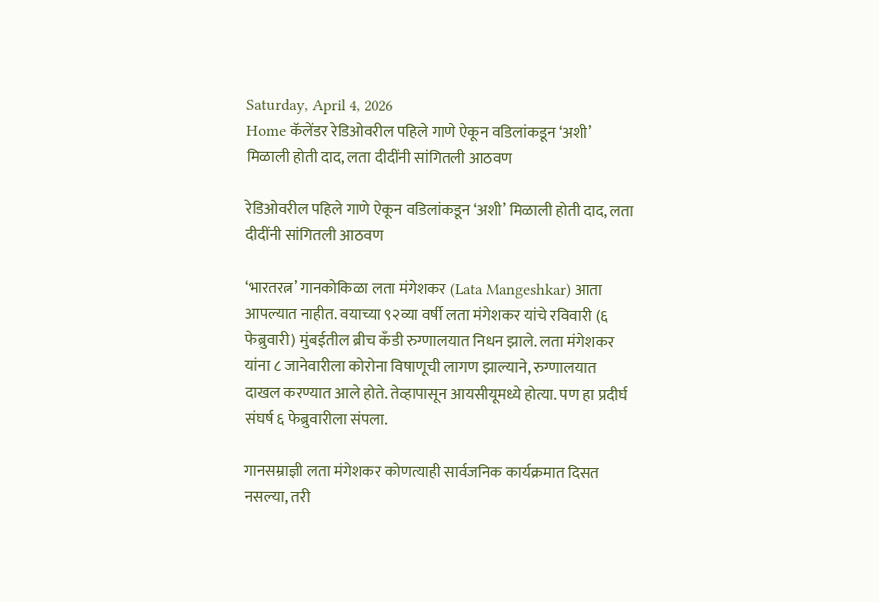Saturday, April 4, 2026
Home कॅलेंडर रेडिओवरील पहिले गाणे ऐकून वडिलांकडून ‘अशी’ मिळाली होती दाद, लता दीदींनी सांगितली आठवण

रेडिओवरील पहिले गाणे ऐकून वडिलांकडून ‘अशी’ मिळाली होती दाद, लता दीदींनी सांगितली आठवण

‘भारतरत्न’ गानकोकिळा लता मंगेशकर (Lata Mangeshkar) आता आपल्यात नाहीत. वयाच्या ९२व्या वर्षी लता मंगेशकर यांचे रविवारी (६ फेब्रुवारी) मुंबईतील ब्रीच कँडी रुग्णालयात निधन झाले. लता मंगेशकर यांना ८ जानेवारीला कोरोना विषाणूची लागण झाल्याने, रुग्णालयात दाखल करण्यात आले होते. तेव्हापासून आयसीयूमध्ये होत्या. पण हा प्रदीर्घ संघर्ष ६ फेब्रुवारीला संपला.

गानसम्राज्ञी लता मंगेशकर कोणत्याही सार्वजनिक कार्यक्रमात दिसत नसल्या, तरी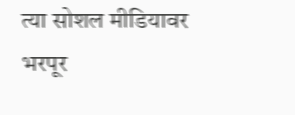त्या सोशल मीडियावर भरपूर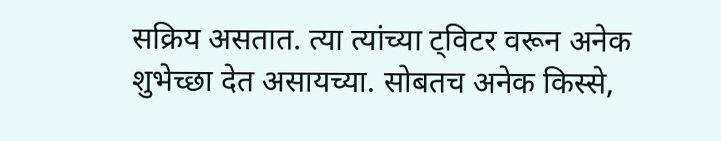सक्रिय असतात. त्या त्यांच्या ट्विटर वरून अनेक शुभेच्छा देत असायच्या. सोबतच अनेक किस्से,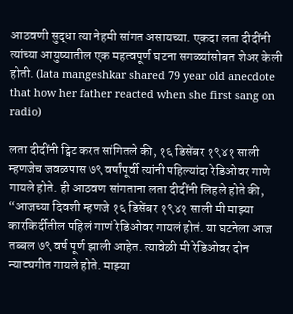आठवणी सुद्धा त्या नेहमी सांगत असायच्या. एकदा लता दीदींनी त्यांच्या आयुष्यातील एक महत्वपूर्ण घटना सगळ्यांसोबत शेअर केली होती. (lata mangeshkar shared 79 year old anecdote that how her father reacted when she first sang on radio)

लता दीदींनी ट्विट करत सांगितले की, १६ डिसेंबर १९४१ साली म्हणजेच जवळपास ७९ वर्षांपूर्वी त्यांनी पहिल्यांदा रेडिओवर गाणे गायले होते. ही आठवण सांगताना लता दीदींनी लिहले होते की, “आजच्या दिवशी म्हणजे १६ डिसेंबर १९४१ साली मी माझ्या कारकिर्दीतील पहिलं गाणं रेडिओवर गायलं होतं. या घटनेला आज तब्बल ७९ वर्ष पूर्ण झाली आहेत. त्यावेळी मी रेडिओवर दोन न्याट्यगीत गायले होते. माझ्या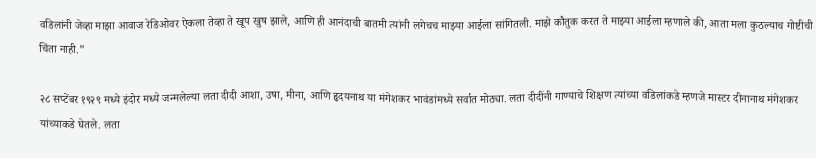वडिलांनी जेव्हा माझा आवाज रेडिओवर ऐकला तेव्हा ते खूप खुष झाले, आणि ही आनंदाची बातमी त्यांनी लगेचच माझ्या आईला सांगितली. माझे कौतुक करत ते माझ्या आईला म्हणाले की, आता मला कुठल्याच गोष्टीची चिंता नाही.”

२८ सप्टेंबर १९२९ मध्ये इंदोर मध्ये जन्मलेल्या लता दीदी आशा, उषा, मीना, आणि हृदयनाथ या मंगेशकर भावंडांमध्ये सर्वात मोठ्या. लता दीदींनी गाण्याचे शिक्षण त्यांच्या वडिलांकडे म्हणजे मास्टर दीनानाथ मंगेशकर यांच्याकडे घेतले. लता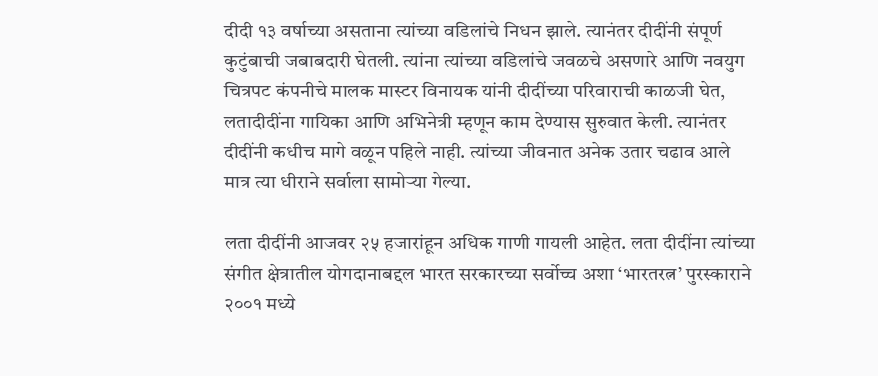दीदी १३ वर्षाच्या असताना त्यांच्या वडिलांचे निधन झाले. त्यानंतर दीदींनी संपूर्ण कुटुंबाची जबाबदारी घेतली. त्यांना त्यांच्या वडिलांचे जवळचे असणारे आणि नवयुग चित्रपट कंपनीचे मालक मास्टर विनायक यांनी दीदींच्या परिवाराची काळजी घेत, लतादीदींना गायिका आणि अभिनेत्री म्हणून काम देण्यास सुरुवात केली. त्यानंतर दीदींनी कधीच मागे वळून पहिले नाही. त्यांच्या जीवनात अनेक उतार चढाव आले मात्र त्या धीराने सर्वाला सामोऱ्या गेल्या.

लता दीदींनी आजवर २५ हजारांहून अधिक गाणी गायली आहेत. लता दीदींना त्यांच्या संगीत क्षेत्रातील योगदानाबद्दल भारत सरकारच्या सर्वोच्च अशा ‘भारतरत्न’ पुरस्काराने २००१ मध्ये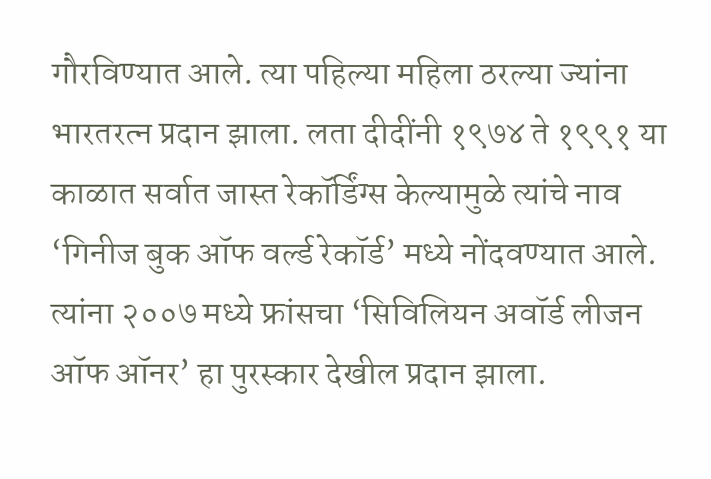गौरविण्यात आले. त्या पहिल्या महिला ठरल्या ज्यांना भारतरत्न प्रदान झाला. लता दीदींनी १९७४ ते १९९१ या काळात सर्वात जास्त रेकॉर्डिंग्स केल्यामुळे त्यांचे नाव ‘गिनीज बुक ऑफ वर्ल्ड रेकॉर्ड’ मध्ये नोंदवण्यात आले. त्यांना २००७ मध्ये फ्रांसचा ‘सिविलियन अवॉर्ड लीजन ऑफ ऑनर’ हा पुरस्कार देखील प्रदान झाला.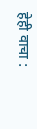हेही वाचा :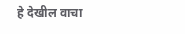हे देखील वाचा